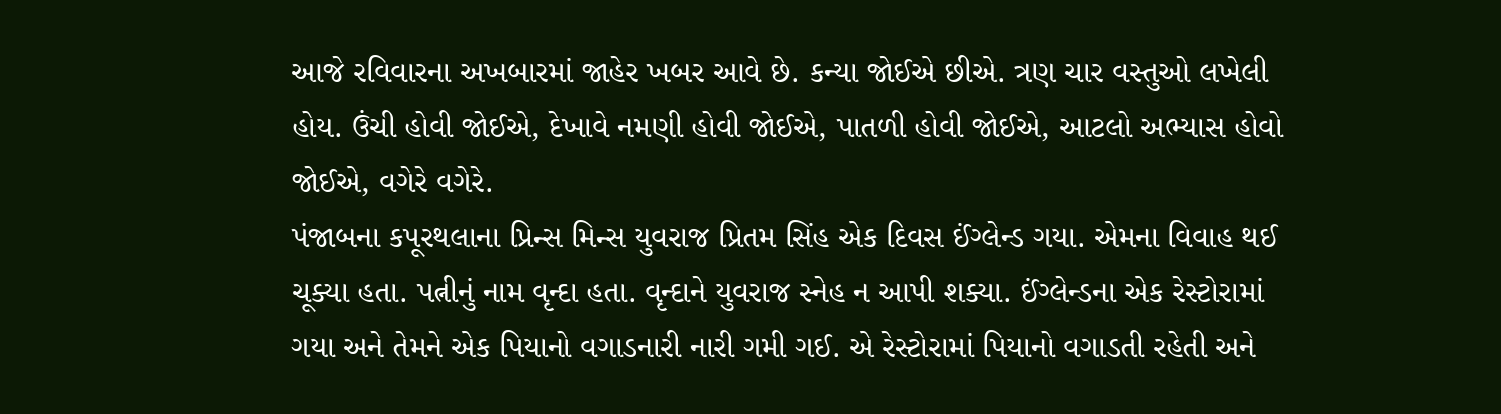આજે રવિવારના અખબારમાં જાહેર ખબર આવે છે. કન્યા જોઈએ છીએ. ત્રણ ચાર વસ્તુઓ લખેલી હોય. ઉંચી હોવી જોઈએ, દેખાવે નમણી હોવી જોઈએ, પાતળી હોવી જોઈએ, આટલો અભ્યાસ હોવો જોઈએ, વગેરે વગેરે.
પંજાબના કપૂરથલાના પ્રિન્સ મિન્સ યુવરાજ પ્રિતમ સિંહ એક દિવસ ઈંગ્લેન્ડ ગયા. એમના વિવાહ થઈ ચૂક્યા હતા. પત્નીનું નામ વૃન્દા હતા. વૃન્દાને યુવરાજ સ્નેહ ન આપી શક્યા. ઈંગ્લેન્ડના એક રેસ્ટોરામાં ગયા અને તેમને એક પિયાનો વગાડનારી નારી ગમી ગઈ. એ રેસ્ટોરામાં પિયાનો વગાડતી રહેતી અને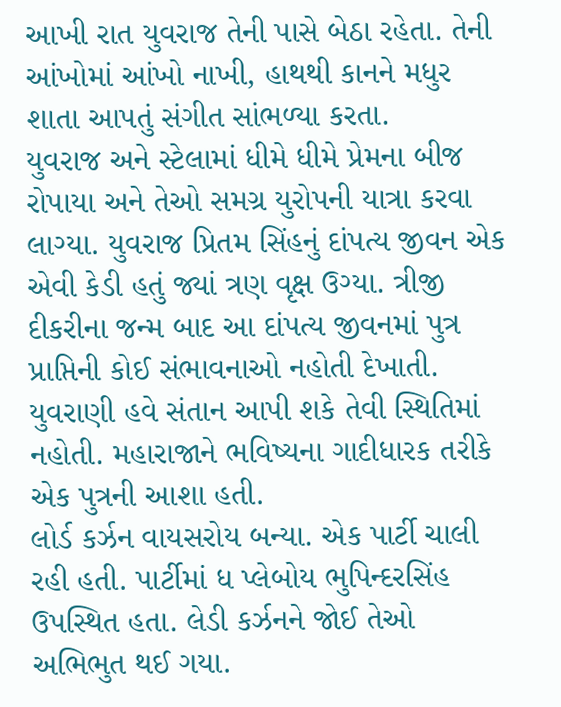આખી રાત યુવરાજ તેની પાસે બેઠા રહેતા. તેની આંખોમાં આંખો નાખી, હાથથી કાનને મધુર શાતા આપતું સંગીત સાંભળ્યા કરતા.
યુવરાજ અને સ્ટેલામાં ધીમે ધીમે પ્રેમના બીજ રોપાયા અને તેઓ સમગ્ર યુરોપની યાત્રા કરવા લાગ્યા. યુવરાજ પ્રિતમ સિંહનું દાંપત્ય જીવન એક એવી કેડી હતું જ્યાં ત્રણ વૃક્ષ ઉગ્યા. ત્રીજી દીકરીના જન્મ બાદ આ દાંપત્ય જીવનમાં પુત્ર પ્રાપ્તિની કોઈ સંભાવનાઓ નહોતી દેખાતી. યુવરાણી હવે સંતાન આપી શકે તેવી સ્થિતિમાં નહોતી. મહારાજાને ભવિષ્યના ગાદીધારક તરીકે એક પુત્રની આશા હતી.
લોર્ડ કર્ઝન વાયસરોય બન્યા. એક પાર્ટી ચાલી રહી હતી. પાર્ટીમાં ધ પ્લેબોય ભુપિન્દરસિંહ ઉપસ્થિત હતા. લેડી કર્ઝનને જોઈ તેઓ અભિભુત થઈ ગયા.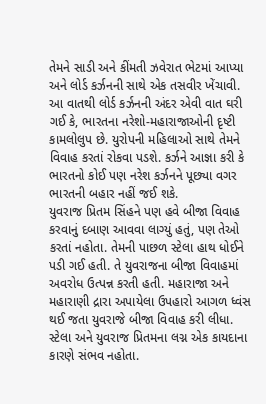તેમને સાડી અને કીંમતી ઝવેરાત ભેટમાં આપ્યા અને લોર્ડ કર્ઝનની સાથે એક તસવીર ખેંચાવી. આ વાતથી લોર્ડ કર્ઝનની અંદર એવી વાત ઘરી ગઈ કે, ભારતના નરેશો-મહારાજાઓની દૃષ્ટી કામલોલુપ છે. યુરોપની મહિલાઓ સાથે તેમને વિવાહ કરતાં રોકવા પડશે. કર્ઝને આજ્ઞા કરી કે ભારતનો કોઈ પણ નરેશ કર્ઝનને પૂછ્યા વગર ભારતની બહાર નહીં જઈ શકે.
યુવરાજ પ્રિતમ સિંહને પણ હવે બીજા વિવાહ કરવાનું દબાણ આવવા લાગ્યું હતું, પણ તેઓ કરતાં નહોતા. તેમની પાછળ સ્ટેલા હાથ ધોઈને પડી ગઈ હતી. તે યુવરાજના બીજા વિવાહમાં અવરોધ ઉત્પન્ન કરતી હતી. મહારાજા અને મહારાણી દ્રારા અપાયેલા ઉપહારો આગળ ધ્વંસ થઈ જતા યુવરાજે બીજા વિવાહ કરી લીધા.
સ્ટેલા અને યુવરાજ પ્રિતમના લગ્ન એક કાયદાના કારણે સંભવ નહોતા.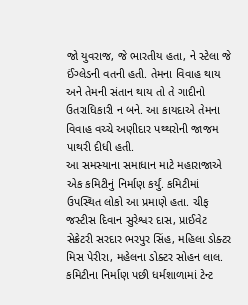જો યુવરાજ, જે ભારતીય હતા, ને સ્ટેલા જે ઈંગ્લેડની વતની હતી. તેમના વિવાહ થાય અને તેમની સંતાન થાય તો તે ગાદીનો ઉતરાધિકારી ન બને. આ કાયદાએ તેમના વિવાહ વચ્ચે અણીદાર પથ્થરોની જાજમ પાથરી દીધી હતી.
આ સમસ્યાના સમાધાન માટે મહારાજાએ એક કમિટીનું નિર્માણ કર્યું. કમિટીમાં ઉપસ્થિત લોકો આ પ્રમાણે હતા. ચીફ જસ્ટીસ દિવાન સુરેશ્વર દાસ, પ્રાઈવેટ સેક્રેટરી સરદાર ભરપુર સિંહ, મહિલા ડોક્ટર મિસ પેરીરા, મહેલના ડોક્ટર સોહન લાલ.
કમિટીના નિર્માણ પછી ધર્મશાળામાં ટેન્ટ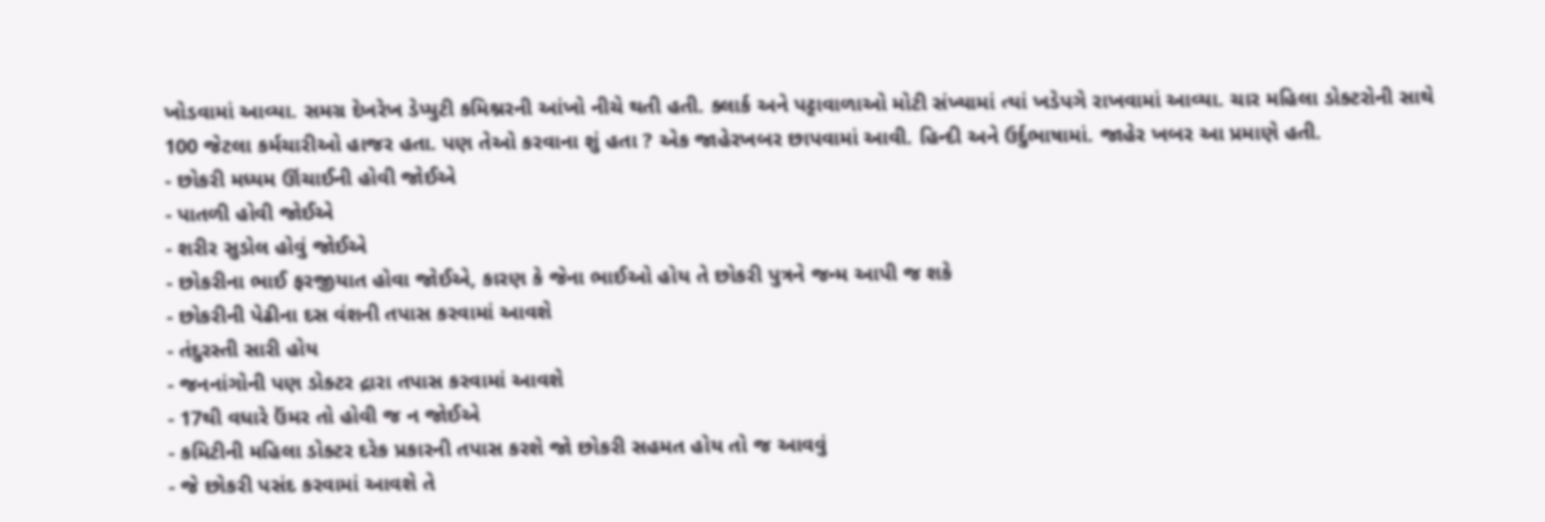ખોડવામાં આવ્યા. સમગ્ર દેખરેખ ડેપ્યુટી કમિશ્નરની આંખો નીચે થતી હતી. ક્લાર્ક અને પટ્ટાવાળાઓ મોટી સંખ્યામાં ત્યાં ખડેપગે રાખવામાં આવ્યા. ચાર મહિલા ડોક્ટરોની સાથે 100 જેટલા કર્મચારીઓ હાજર હતા. પણ તેઓ કરવાના શું હતા ? એક જાહેરખબર છાપવામાં આવી. હિન્દી અને ઉર્દુભાષામાં. જાહેર ખબર આ પ્રમાણે હતી.
- છોકરી મધ્યમ ઊંચાઈની હોવી જોઈએ
- પાતળી હોવી જોઈએ
- શરીર સુડોલ હોવું જોઈએ
- છોકરીના ભાઈ ફરજીયાત હોવા જોઈએ, કારણ કે જેના ભાઈઓ હોય તે છોકરી પુત્રને જન્મ આપી જ શકે
- છોકરીની પેઢીના દસ વંશની તપાસ કરવામાં આવશે
- તંદુરસ્તી સારી હોય
- જનનાંગોની પણ ડોક્ટર દ્રારા તપાસ કરવામાં આવશે
- 17થી વધારે ઉંમર તો હોવી જ ન જોઈએ
- કમિટીની મહિલા ડોક્ટર દરેક પ્રકારની તપાસ કરશે જો છોકરી સહમત હોય તો જ આવવું
- જે છોકરી પસંદ કરવામાં આવશે તે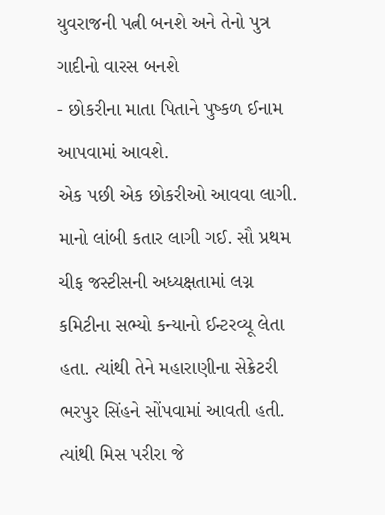યુવરાજની પત્ની બનશે અને તેનો પુત્ર ગાદીનો વારસ બનશે
- છોકરીના માતા પિતાને પુષ્કળ ઈનામ આપવામાં આવશે.
એક પછી એક છોકરીઓ આવવા લાગી. માનો લાંબી કતાર લાગી ગઈ. સૌ પ્રથમ ચીફ જસ્ટીસની અધ્યક્ષતામાં લગ્ન કમિટીના સભ્યો કન્યાનો ઈન્ટરવ્યૂ લેતા હતા. ત્યાંથી તેને મહારાણીના સેક્રેટરી ભરપુર સિંહને સોંપવામાં આવતી હતી. ત્યાંથી મિસ પરીરા જે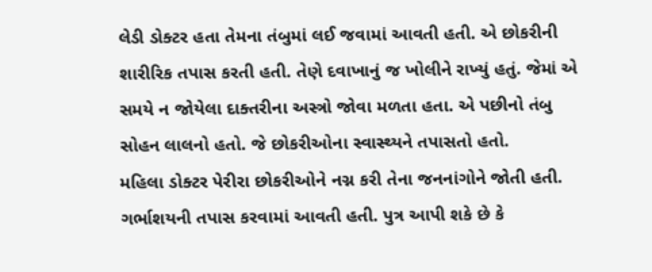લેડી ડોક્ટર હતા તેમના તંબુમાં લઈ જવામાં આવતી હતી. એ છોકરીની શારીરિક તપાસ કરતી હતી. તેણે દવાખાનું જ ખોલીને રાખ્યું હતું. જેમાં એ સમયે ન જોયેલા દાક્તરીના અસ્ત્રો જોવા મળતા હતા. એ પછીનો તંબુ સોહન લાલનો હતો. જે છોકરીઓના સ્વાસ્થ્યને તપાસતો હતો.
મહિલા ડોક્ટર પેરીરા છોકરીઓને નગ્ન કરી તેના જનનાંગોને જોતી હતી. ગર્ભાશયની તપાસ કરવામાં આવતી હતી. પુત્ર આપી શકે છે કે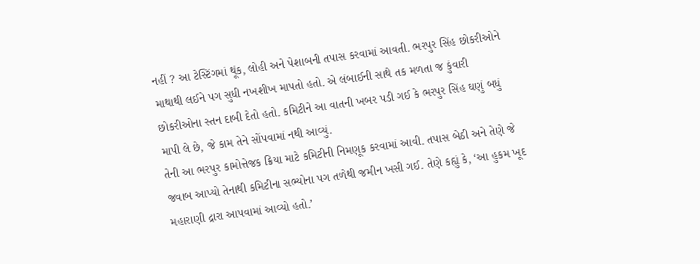નહીં ? આ ટેસ્ટિંગમાં થૂંક, લોહી અને પેશાબની તપાસ કરવામાં આવતી. ભરપુર સિંહ છોકરીઓને માથાથી લઈને પગ સુધી નખશીખ માપતો હતો. એ લંબાઈની સાથે તક મળતા જ કુંવારી છોકરીઓના સ્તન દાબી દેતો હતો. કમિટીને આ વાતની ખબર પડી ગઈ કે ભરપુર સિંહ ઘણું બધું માપી લે છે, જે કામ તેને સોંપવામાં નથી આવ્યું.
તેની આ ભરપુર કામોત્તેજક ક્રિયા માટે કમિટીની નિમણૂક કરવામાં આવી. તપાસ બેઠી અને તેણે જે જવાબ આપ્યો તેનાથી કમિટીના સભ્યોના પગ તળેથી જમીન ખસી ગઈ. તેણે કહ્યું કે, ‘આ હુકમ ખૂદ મહારાણી દ્રારા આપવામાં આવ્યો હતો.’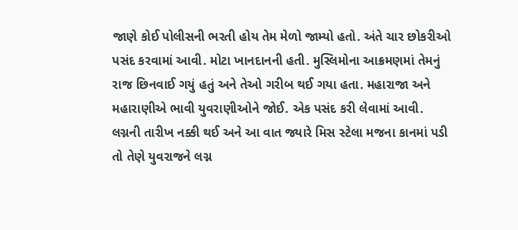જાણે કોઈ પોલીસની ભરતી હોય તેમ મેળો જામ્યો હતો. અંતે ચાર છોકરીઓ પસંદ કરવામાં આવી. મોટા ખાનદાનની હતી. મુસ્લિમોના આક્રમણમાં તેમનું રાજ છિનવાઈ ગયું હતું અને તેઓ ગરીબ થઈ ગયા હતા. મહારાજા અને મહારાણીએ ભાવી યુવરાણીઓને જોઈ. એક પસંદ કરી લેવામાં આવી.
લગ્નની તારીખ નક્કી થઈ અને આ વાત જ્યારે મિસ સ્ટેલા મજના કાનમાં પડી તો તેણે યુવરાજને લગ્ન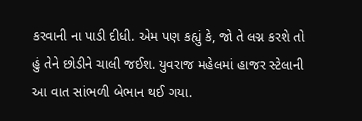કરવાની ના પાડી દીધી. એમ પણ કહ્યું કે, જો તે લગ્ન કરશે તો હું તેને છોડીને ચાલી જઈશ. યુવરાજ મહેલમાં હાજર સ્ટેલાની આ વાત સાંભળી બેભાન થઈ ગયા.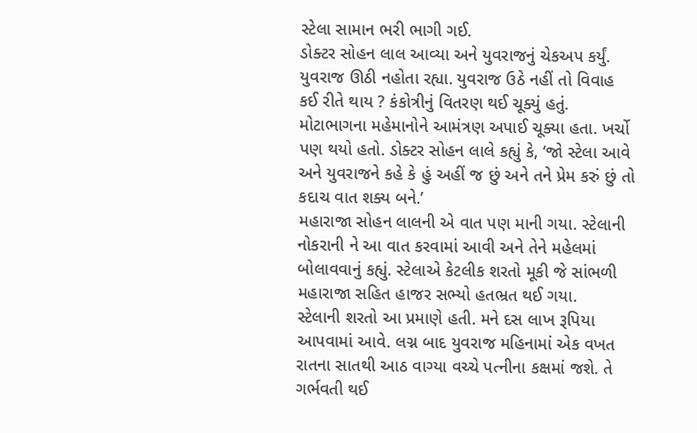સ્ટેલા સામાન ભરી ભાગી ગઈ.
ડોક્ટર સોહન લાલ આવ્યા અને યુવરાજનું ચેકઅપ કર્યું. યુવરાજ ઊઠી નહોતા રહ્યા. યુવરાજ ઉઠે નહીં તો વિવાહ કઈ રીતે થાય ? કંકોત્રીનું વિતરણ થઈ ચૂક્યું હતું. મોટાભાગના મહેમાનોને આમંત્રણ અપાઈ ચૂક્યા હતા. ખર્ચો પણ થયો હતો. ડોક્ટર સોહન લાલે કહ્યું કે, ‘જો સ્ટેલા આવે અને યુવરાજને કહે કે હું અહીં જ છું અને તને પ્રેમ કરું છું તો કદાચ વાત શક્ય બને.’
મહારાજા સોહન લાલની એ વાત પણ માની ગયા. સ્ટેલાની નોકરાની ને આ વાત કરવામાં આવી અને તેને મહેલમાં બોલાવવાનું કહ્યું. સ્ટેલાએ કેટલીક શરતો મૂકી જે સાંભળી મહારાજા સહિત હાજર સભ્યો હતભ્રત થઈ ગયા.
સ્ટેલાની શરતો આ પ્રમાણે હતી. મને દસ લાખ રૂપિયા આપવામાં આવે. લગ્ન બાદ યુવરાજ મહિનામાં એક વખત રાતના સાતથી આઠ વાગ્યા વચ્ચે પત્નીના કક્ષમાં જશે. તે ગર્ભવતી થઈ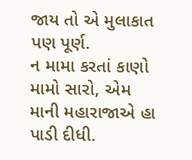જાય તો એ મુલાકાત પણ પૂર્ણ.
ન મામા કરતાં કાણો મામો સારો, એમ માની મહારાજાએ હા પાડી દીધી.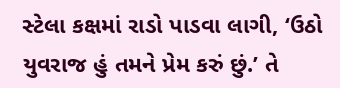સ્ટેલા કક્ષમાં રાડો પાડવા લાગી, ‘ઉઠો યુવરાજ હું તમને પ્રેમ કરું છું.’ તે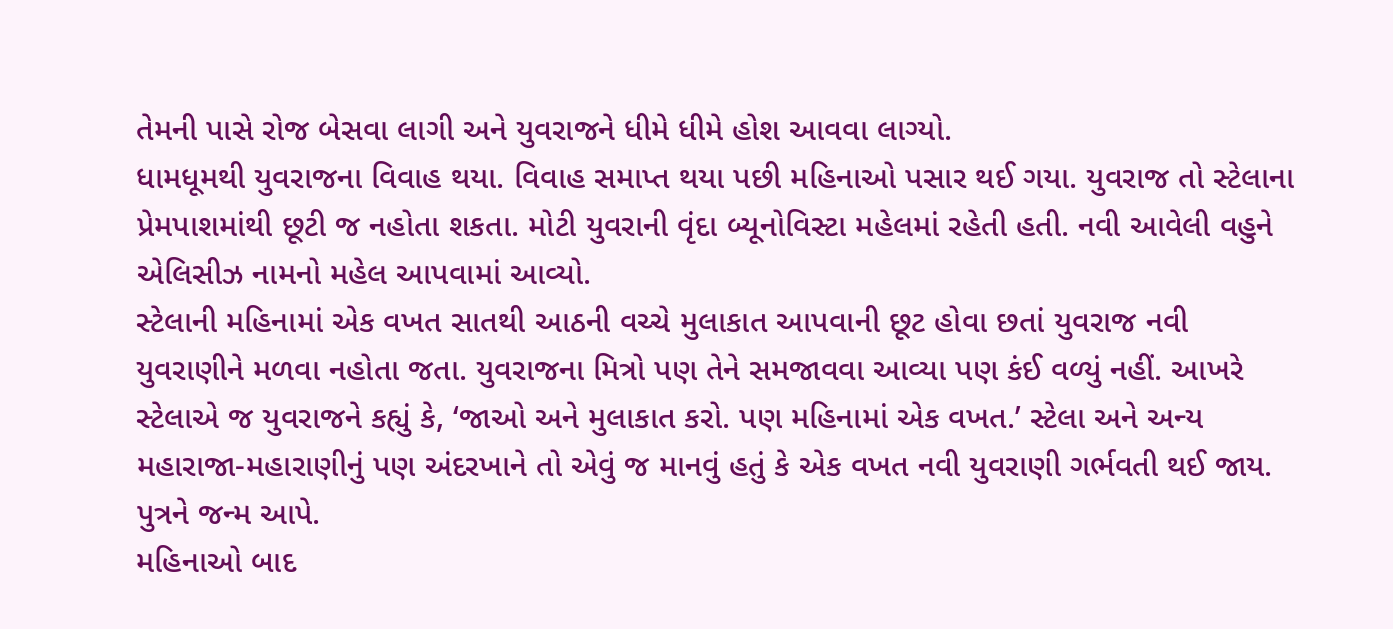તેમની પાસે રોજ બેસવા લાગી અને યુવરાજને ધીમે ધીમે હોશ આવવા લાગ્યો.
ધામધૂમથી યુવરાજના વિવાહ થયા. વિવાહ સમાપ્ત થયા પછી મહિનાઓ પસાર થઈ ગયા. યુવરાજ તો સ્ટેલાના પ્રેમપાશમાંથી છૂટી જ નહોતા શકતા. મોટી યુવરાની વૃંદા બ્યૂનોવિસ્ટા મહેલમાં રહેતી હતી. નવી આવેલી વહુને એલિસીઝ નામનો મહેલ આપવામાં આવ્યો.
સ્ટેલાની મહિનામાં એક વખત સાતથી આઠની વચ્ચે મુલાકાત આપવાની છૂટ હોવા છતાં યુવરાજ નવી યુવરાણીને મળવા નહોતા જતા. યુવરાજના મિત્રો પણ તેને સમજાવવા આવ્યા પણ કંઈ વળ્યું નહીં. આખરે સ્ટેલાએ જ યુવરાજને કહ્યું કે, ‘જાઓ અને મુલાકાત કરો. પણ મહિનામાં એક વખત.’ સ્ટેલા અને અન્ય મહારાજા-મહારાણીનું પણ અંદરખાને તો એવું જ માનવું હતું કે એક વખત નવી યુવરાણી ગર્ભવતી થઈ જાય. પુત્રને જન્મ આપે.
મહિનાઓ બાદ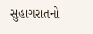સુહાગરાતનો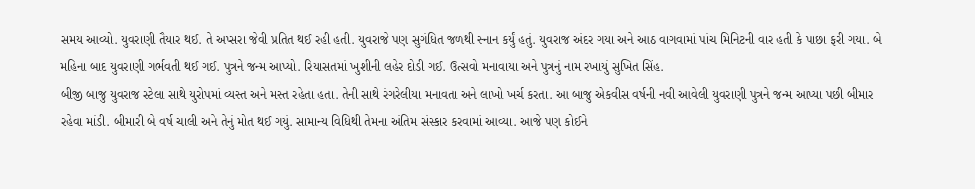સમય આવ્યો. યુવરાણી તૈયાર થઈ. તે અપ્સરા જેવી પ્રતિત થઈ રહી હતી. યુવરાજે પણ સુગંધિત જળથી સ્નાન કર્યું હતું. યુવરાજ અંદર ગયા અને આઠ વાગવામાં પાંચ મિનિટની વાર હતી કે પાછા ફરી ગયા. બે મહિના બાદ યુવરાણી ગર્ભવતી થઈ ગઈ. પુત્રને જન્મ આપ્યો. રિયાસતમાં ખુશીની લહેર દોડી ગઈ. ઉત્સવો મનાવાયા અને પુત્રનું નામ રખાયું સુખિત સિંહ.
બીજી બાજુ યુવરાજ સ્ટેલા સાથે યુરોપમાં વ્યસ્ત અને મસ્ત રહેતા હતા. તેની સાથે રંગરેલીયા મનાવતા અને લાખો ખર્ચ કરતા. આ બાજુ એકવીસ વર્ષની નવી આવેલી યુવરાણી પુત્રને જન્મ આપ્યા પછી બીમાર રહેવા માંડી. બીમારી બે વર્ષ ચાલી અને તેનું મોત થઈ ગયું. સામાન્ય વિધિથી તેમના અંતિમ સંસ્કાર કરવામાં આવ્યા. આજે પણ કોઈને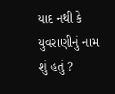યાદ નથી કે યુવરાણીનું નામ શું હતું ?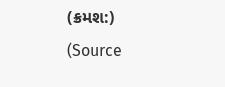(ક્રમશ:) (Source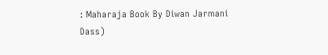: Maharaja Book By Diwan Jarmani Dass)